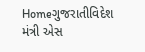Homeગુજરાતીવિદેશ મંત્રી એસ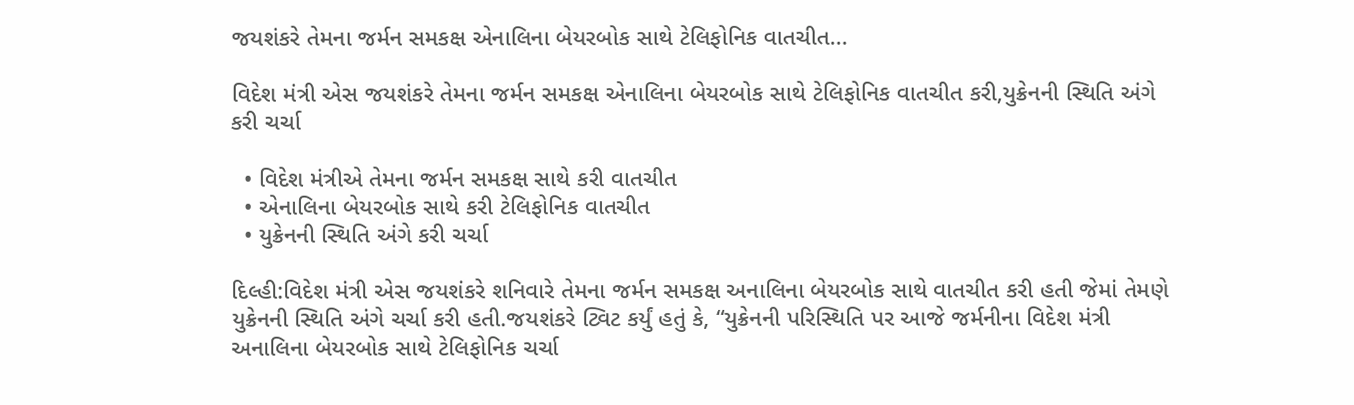જયશંકરે તેમના જર્મન સમકક્ષ એનાલિના બેયરબોક સાથે ટેલિફોનિક વાતચીત...

વિદેશ મંત્રી એસ જયશંકરે તેમના જર્મન સમકક્ષ એનાલિના બેયરબોક સાથે ટેલિફોનિક વાતચીત કરી,યુક્રેનની સ્થિતિ અંગે કરી ચર્ચા

  • વિદેશ મંત્રીએ તેમના જર્મન સમકક્ષ સાથે કરી વાતચીત
  • એનાલિના બેયરબોક સાથે કરી ટેલિફોનિક વાતચીત
  • યુક્રેનની સ્થિતિ અંગે કરી ચર્ચા

દિલ્હી:વિદેશ મંત્રી એસ જયશંકરે શનિવારે તેમના જર્મન સમકક્ષ અનાલિના બેયરબોક સાથે વાતચીત કરી હતી જેમાં તેમણે યુક્રેનની સ્થિતિ અંગે ચર્ચા કરી હતી.જયશંકરે ટ્વિટ કર્યું હતું કે, “યુક્રેનની પરિસ્થિતિ પર આજે જર્મનીના વિદેશ મંત્રી અનાલિના બેયરબોક સાથે ટેલિફોનિક ચર્ચા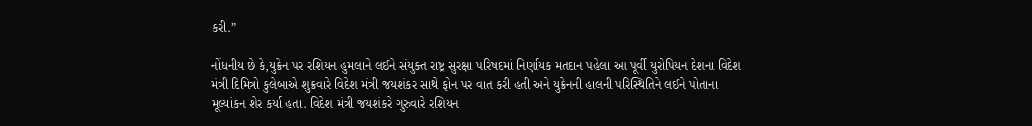કરી.”

નોંધનીય છે કે,યુક્રેન પર રશિયન હુમલાને લઈને સંયુક્ત રાષ્ટ્ર સુરક્ષા પરિષદમાં નિર્ણાયક મતદાન પહેલા આ પૂર્વી યુરોપિયન દેશના વિદેશ  મંત્રી દિમિત્રો કુલેબાએ શુક્રવારે વિદેશ મંત્રી જયશંકર સાથે ફોન પર વાત કરી હતી અને યુક્રેનની હાલની પરિસ્થિતિને લઈને પોતાના  મૂલ્યાંકન શેર કર્યા હતા. વિદેશ મંત્રી જયશંકરે ગુરુવારે રશિયન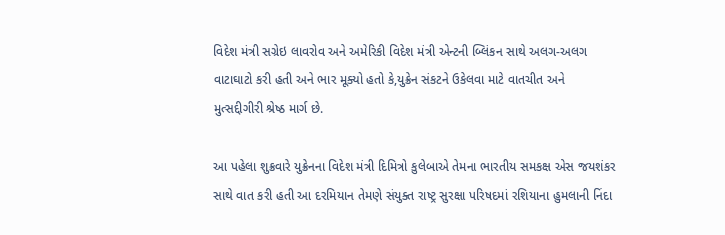વિદેશ મંત્રી સગ્રેઇ લાવરોવ અને અમેરિકી વિદેશ મંત્રી એન્ટની બ્લિંકન સાથે અલગ-અલગ વાટાઘાટો કરી હતી અને ભાર મૂક્યો હતો કે,યુક્રેન સંકટને ઉકેલવા માટે વાતચીત અને મુત્સદ્દીગીરી શ્રેષ્ઠ માર્ગ છે.

આ પહેલા શુક્રવારે યુક્રેનના વિદેશ મંત્રી દિમિત્રો કુલેબાએ તેમના ભારતીય સમકક્ષ એસ જયશંકર સાથે વાત કરી હતી આ દરમિયાન તેમણે સંયુક્ત રાષ્ટ્ર સુરક્ષા પરિષદમાં રશિયાના હુમલાની નિંદા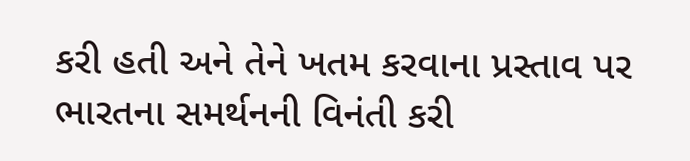કરી હતી અને તેને ખતમ કરવાના પ્રસ્તાવ પર ભારતના સમર્થનની વિનંતી કરી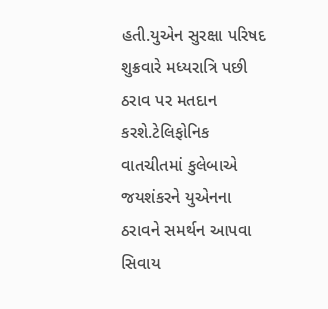હતી.યુએન સુરક્ષા પરિષદ શુક્રવારે મધ્યરાત્રિ પછી ઠરાવ પર મતદાન કરશે.ટેલિફોનિક વાતચીતમાં કુલેબાએ જયશંકરને યુએનના ઠરાવને સમર્થન આપવા સિવાય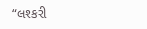“લશ્કરી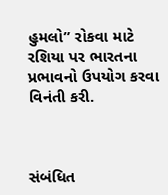હુમલો” રોકવા માટે રશિયા પર ભારતના પ્રભાવનો ઉપયોગ કરવા વિનંતી કરી.



સંબંધિત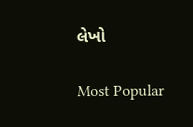લેખો

Most Popular